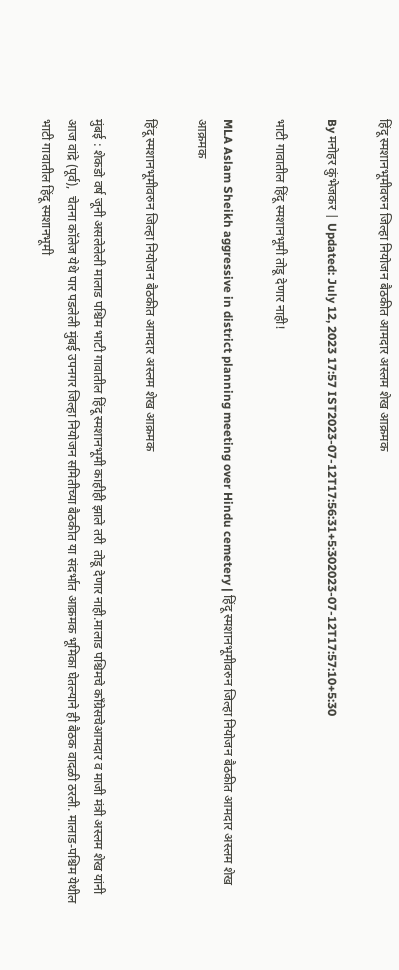हिंदू स्मशानभूमीवरुन जिल्हा नियोजन बैठकीत आमदार अस्लम शेख आक्रमक

By मनोहर कुंभेजकर | Updated: July 12, 2023 17:57 IST2023-07-12T17:56:31+5:302023-07-12T17:57:10+5:30

भाटी गावातील हिंदू स्मशानभूमी तोडू देणार नाही!

MLA Aslam Sheikh aggressive in district planning meeting over Hindu cemetery | हिंदू स्मशानभूमीवरुन जिल्हा नियोजन बैठकीत आमदार अस्लम शेख आक्रमक

हिंदू स्मशानभूमीवरुन जिल्हा नियोजन बैठकीत आमदार अस्लम शेख आक्रमक

मुंबई : शेकडो वर्ष जूनी असलेलेली मालाड पश्चिम भाटी गावातील हिंदू स्मशानभूमी काहीही झाले तरी  तोडू देणार नाही.मालाड पश्चिमचे काँग्रेसचेआमदार व माजी मंत्री अस्लम शेख यांनी आज वांद्रे (पूर्व),  चेतना कॉलेज येथे पार पडलेली मुंबई उपनगर जिल्हा नियोजन समितीच्या बैठकीत या संदर्भात आक्रमक भूमिका घेतल्याने ही बैठक वादळी ठरली. मालाड-पश्चिम येथील भाटी गावातील हिंदू स्मशानभूमी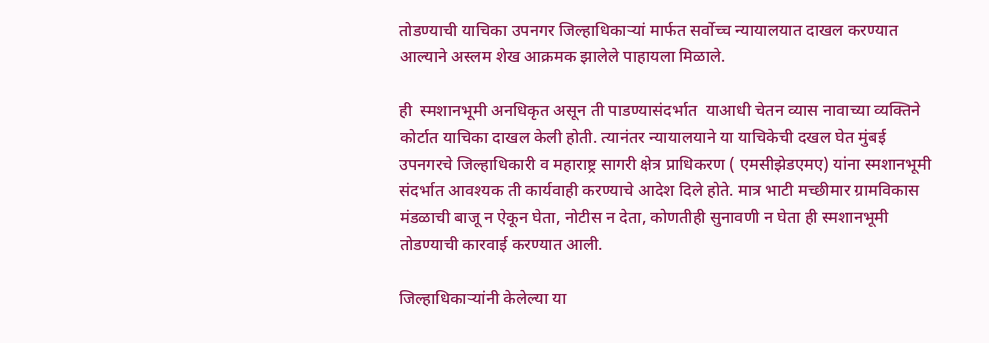तोडण्याची याचिका उपनगर जिल्हाधिकाऱ्यां मार्फत सर्वोच्च न्यायालयात दाखल करण्यात आल्याने अस्लम शेख आक्रमक झालेले पाहायला मिळाले.

ही  स्मशानभूमी अनधिकृत असून ती पाडण्यासंदर्भात  याआधी चेतन व्यास नावाच्या व्यक्तिने कोर्टात याचिका दाखल केली होती. त्यानंतर न्यायालयाने या याचिकेची दखल घेत मुंबई उपनगरचे जिल्हाधिकारी व महाराष्ट्र सागरी क्षेत्र प्राधिकरण ( एमसीझेडएमए) यांना स्मशानभूमी संदर्भात आवश्यक ती कार्यवाही करण्याचे आदेश दिले होते. मात्र भाटी मच्छीमार ग्रामविकास मंडळाची बाजू न ऐकून घेता, नोटीस न देता, कोणतीही सुनावणी न घेता ही स्मशानभूमी तोडण्याची कारवाई करण्यात आली.

जिल्हाधिकाऱ्यांनी केलेल्या या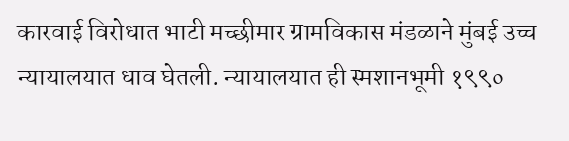कारवाई विरोधात भाटी मच्छीमार ग्रामविकास मंडळाने मुंबई उच्च न्यायालयात धाव घेतली. न्यायालयात ही स्मशानभूमी १९९०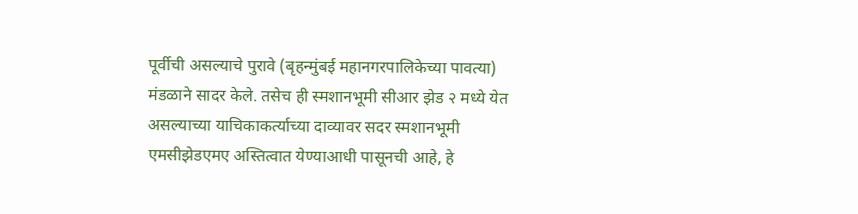पूर्वीची असल्याचे पुरावे (बृहन्मुंबई महानगरपालिकेच्या पावत्या) मंडळाने सादर केले. तसेच ही स्मशानभूमी सीआर झेड २ मध्ये येत असल्याच्या याचिकाकर्त्याच्या दाव्यावर सदर स्मशानभूमी एमसीझेडएमए अस्तित्वात येण्याआधी पासूनची आहे, हे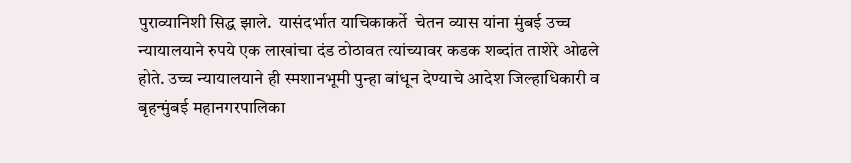पुराव्यानिशी सिद्ध झाले.  यासंदर्भात याचिकाकर्ते  चेतन व्यास यांना मुंबई उच्च न्यायालयाने रुपये एक लाखांचा दंड ठोठावत त्यांच्यावर कडक शब्दांत ताशेरे ओढले होते. उच्च न्यायालयाने ही स्मशानभूमी पुन्हा बांधून देण्याचे आदेश जिल्हाधिकारी व बृहन्मुंबई महानगरपालिका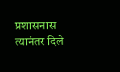प्रशासनास त्यानंतर दिले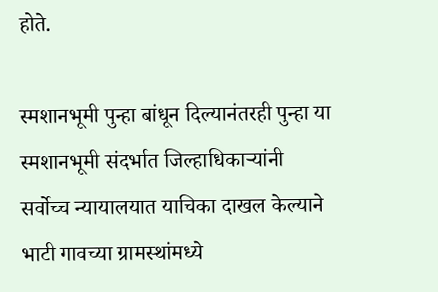होते.

स्मशानभूमी पुन्हा बांधून दिल्यानंतरही पुन्हा या स्मशानभूमी संदर्भात जिल्हाधिकाऱ्यांनी सर्वोच्च न्यायालयात याचिका दाखल केल्याने भाटी गावच्या ग्रामस्थांमध्ये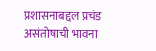प्रशासनाबद्दल प्रचंड असंतोषाची भावना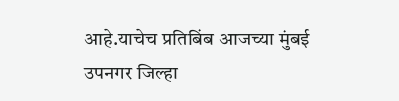आहे.याचेच प्रतिबिंब आजच्या मुंबई उपनगर जिल्हा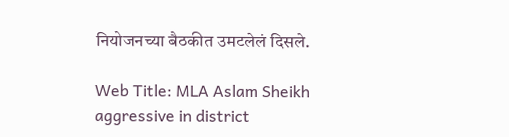नियोजनच्या बैठकीत उमटलेलं दिसले.

Web Title: MLA Aslam Sheikh aggressive in district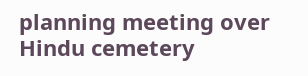planning meeting over Hindu cemetery